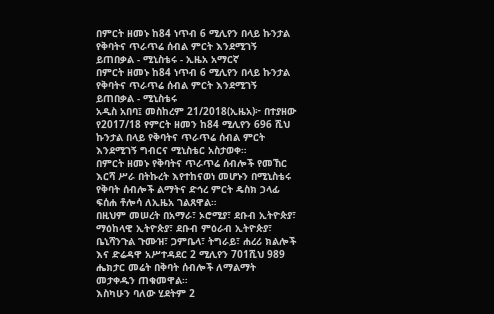በምርት ዘመኑ ከ84 ነጥብ 6 ሚሊየን በላይ ኩንታል የቅባትና ጥራጥሬ ሰብል ምርት እንደሚገኝ ይጠበቃል - ሚኒስቴሩ - ኢዜአ አማርኛ
በምርት ዘመኑ ከ84 ነጥብ 6 ሚሊየን በላይ ኩንታል የቅባትና ጥራጥሬ ሰብል ምርት እንደሚገኝ ይጠበቃል - ሚኒስቴሩ
አዲስ አበባ፤ መስከረም 21/2018(ኢዜአ)፦ በተያዘው የ2017/18 የምርት ዘመን ከ84 ሚሊየን 696 ሺህ ኩንታል በላይ የቅባትና ጥራጥሬ ሰብል ምርት እንደሚገኝ ግብርና ሚኒስቴር አስታወቀ።
በምርት ዘመኑ የቅባትና ጥራጥሬ ሰብሎች የመኸር እርሻ ሥራ በትኩረት እየተከናወነ መሆኑን በሚኒስቴሩ የቅባት ሰብሎች ልማትና ድኅረ ምርት ዴስክ ኃላፊ ፍሰሐ ቶሎሳ ለኢዜአ ገልጸዋል።
በዚህም መሠረት በአማራ፣ ኦሮሚያ፣ ደቡብ ኢትዮጵያ፣ ማዕከላዊ ኢትዮጵያ፣ ደቡብ ምዕራብ ኢትዮጵያ፣ ቤኒሻንጉል ጉሙዝ፣ ጋምቤላ፣ ትግራይ፣ ሐረሪ ክልሎች እና ድሬዳዋ አሥተዳደር 2 ሚሊየን 701ሺህ 989 ሔክታር መሬት በቅባት ሰብሎች ለማልማት መታቀዱን ጠቁመዋል።
እስካሁን ባለው ሂደትም 2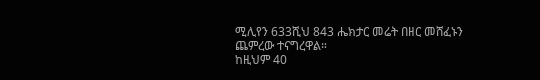ሚሊየን 633ሺህ 843 ሔክታር መሬት በዘር መሸፈኑን ጨምረው ተናግረዋል።
ከዚህም 40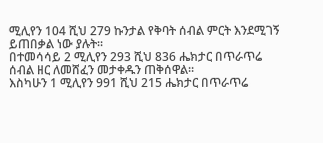ሚሊየን 104 ሺህ 279 ኩንታል የቅባት ሰብል ምርት እንደሚገኝ ይጠበቃል ነው ያሉት።
በተመሳሳይ 2 ሚሊየን 293 ሺህ 836 ሔክታር በጥራጥሬ ሰብል ዘር ለመሸፈን መታቀዱን ጠቅሰዋል።
እስካሁን 1 ሚሊየን 991 ሺህ 215 ሔክታር በጥራጥሬ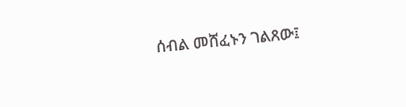ሰብል መሸፈኑን ገልጸው፤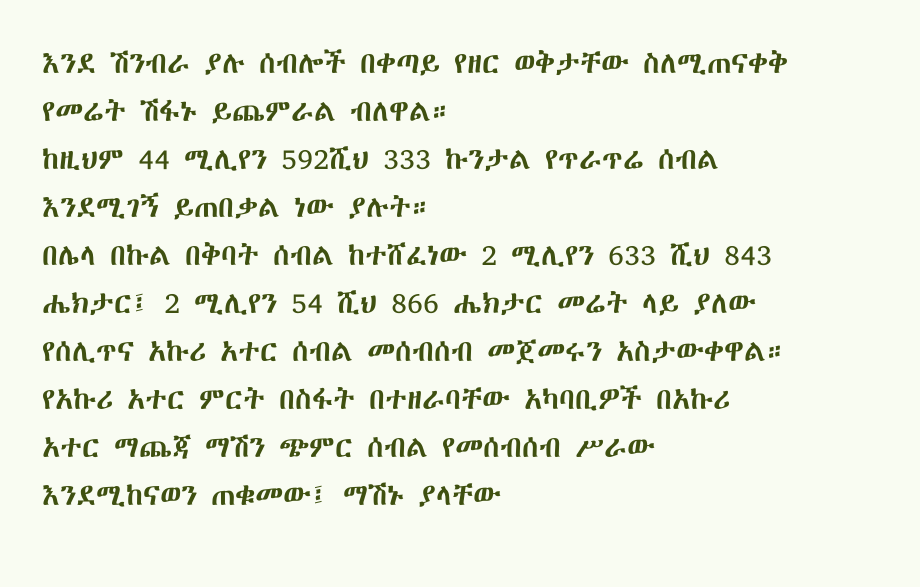እንደ ሽንብራ ያሉ ሰብሎች በቀጣይ የዘር ወቅታቸው ስለሚጠናቀቅ የመሬት ሽፋኑ ይጨምራል ብለዋል።
ከዚህም 44 ሚሊየን 592ሺህ 333 ኩንታል የጥራጥሬ ሰብል እንደሚገኝ ይጠበቃል ነው ያሉት።
በሌላ በኩል በቅባት ሰብል ከተሸፈነው 2 ሚሊየን 633 ሺህ 843 ሔክታር፤ 2 ሚሊየን 54 ሺህ 866 ሔክታር መሬት ላይ ያለው የሰሊጥና አኩሪ አተር ሰብል መሰብሰብ መጀመሩን አስታውቀዋል።
የአኩሪ አተር ምርት በስፋት በተዘራባቸው አካባቢዎች በአኩሪ አተር ማጨጃ ማሽን ጭምር ሰብል የመሰብሰብ ሥራው እንደሚከናወን ጠቁመው፤ ማሽኑ ያላቸው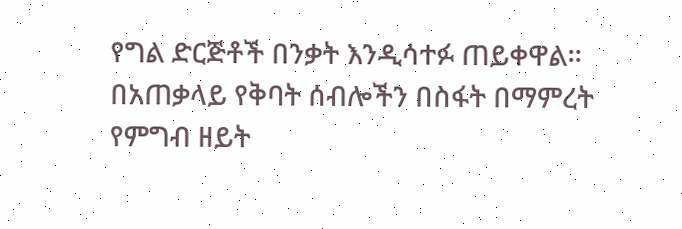የግል ድርጅቶች በንቃት እንዲሳተፉ ጠይቀዋል።
በአጠቃላይ የቅባት ሰብሎችን በስፋት በማምረት የምግብ ዘይት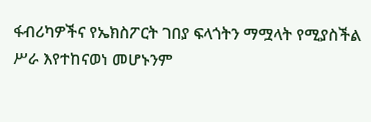ፋብሪካዎችና የኤክስፖርት ገበያ ፍላጎትን ማሟላት የሚያስችል ሥራ እየተከናወነ መሆኑንም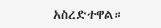አስረድተዋል።